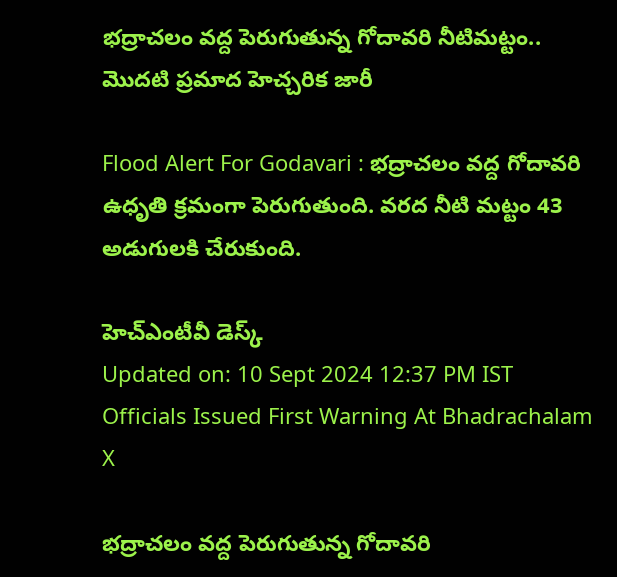భద్రాచలం వద్ద పెరుగుతున్న గోదావరి నీటిమట్టం.. మొదటి ప్రమాద హెచ్చరిక జారీ

Flood Alert For Godavari : భద్రాచలం వద్ద గోదావరి ఉధృతి క్రమంగా పెరుగుతుంది. వరద నీటి మట్టం 43 అడుగులకి చేరుకుంది.

హెచ్ఎంటీవీ డెస్క్
Updated on: 10 Sept 2024 12:37 PM IST
Officials Issued First Warning At Bhadrachalam
X

భద్రాచలం వద్ద పెరుగుతున్న గోదావరి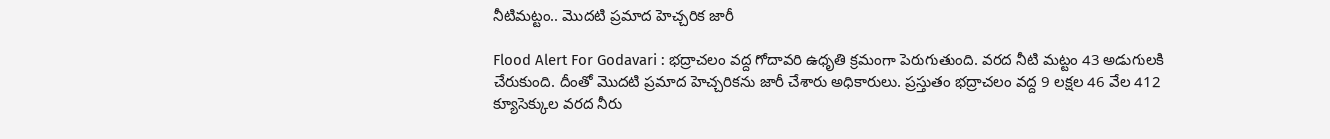నీటిమట్టం.. మొదటి ప్రమాద హెచ్చరిక జారీ

Flood Alert For Godavari : భద్రాచలం వద్ద గోదావరి ఉధృతి క్రమంగా పెరుగుతుంది. వరద నీటి మట్టం 43 అడుగులకి చేరుకుంది. దీంతో మొదటి ప్రమాద హెచ్చరికను జారీ చేశారు అధికారులు. ప్రస్తుతం భద్రాచలం వద్ద 9 లక్షల 46 వేల 412 క్యూసెక్కుల వరద నీరు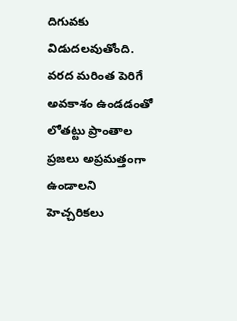దిగువకు విడుదలవుతోంది. వరద మరింత పెరిగే అవకాశం ఉండడంతో లోతట్టు ప్రాంతాల ప్రజలు అప్రమత్తంగా ఉండాలని హెచ్చరికలు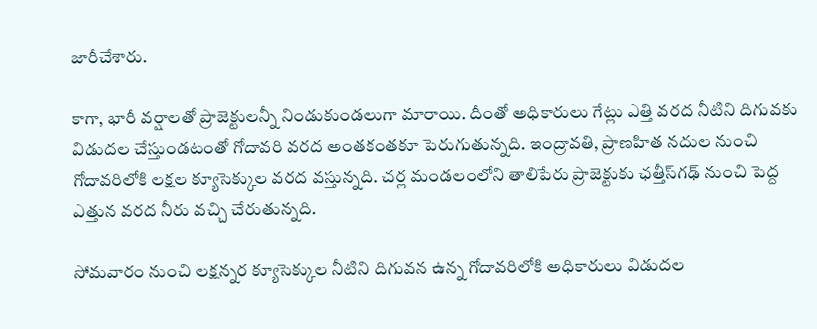జారీచేశారు.

కాగా, భారీ వర్షాలతో ప్రాజెక్టులన్నీ నిండుకుండలుగా మారాయి. దీంతో అధికారులు గేట్లు ఎత్తి వరద నీటిని దిగువకు విడుదల చేస్తుండటంతో గోదావరి వరద అంతకంతకూ పెరుగుతున్నది. ఇంద్రావతి, ప్రాణహిత నదుల నుంచి గోదావరిలోకి లక్షల క్యూసెక్కుల వరద వస్తున్నది. చర్ల మండలంలోని తాలిపేరు ప్రాజెక్టుకు ఛత్తీస్‌గఢ్ నుంచి పెద్ద ఎత్తున వరద నీరు వచ్చి చేరుతున్నది.

సోమవారం నుంచి లక్షన్నర క్యూసెక్కుల నీటిని దిగువన ఉన్న గోదావరిలోకి అధికారులు విడుదల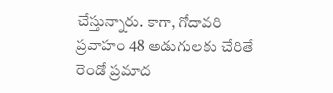చేస్తున్నారు. కాగా, గోదావరి ప్రవాహం 48 అడుగులకు చేరితే రెండో ప్రమాద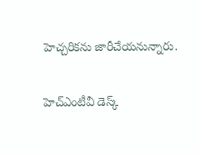హెచ్చరికను జారీచేయనున్నారు.

హెచ్ఎంటీవీ డెస్క్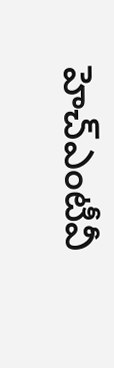హెచ్ఎంటీవీ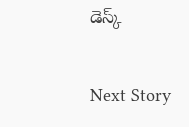డెస్క్

Next Story